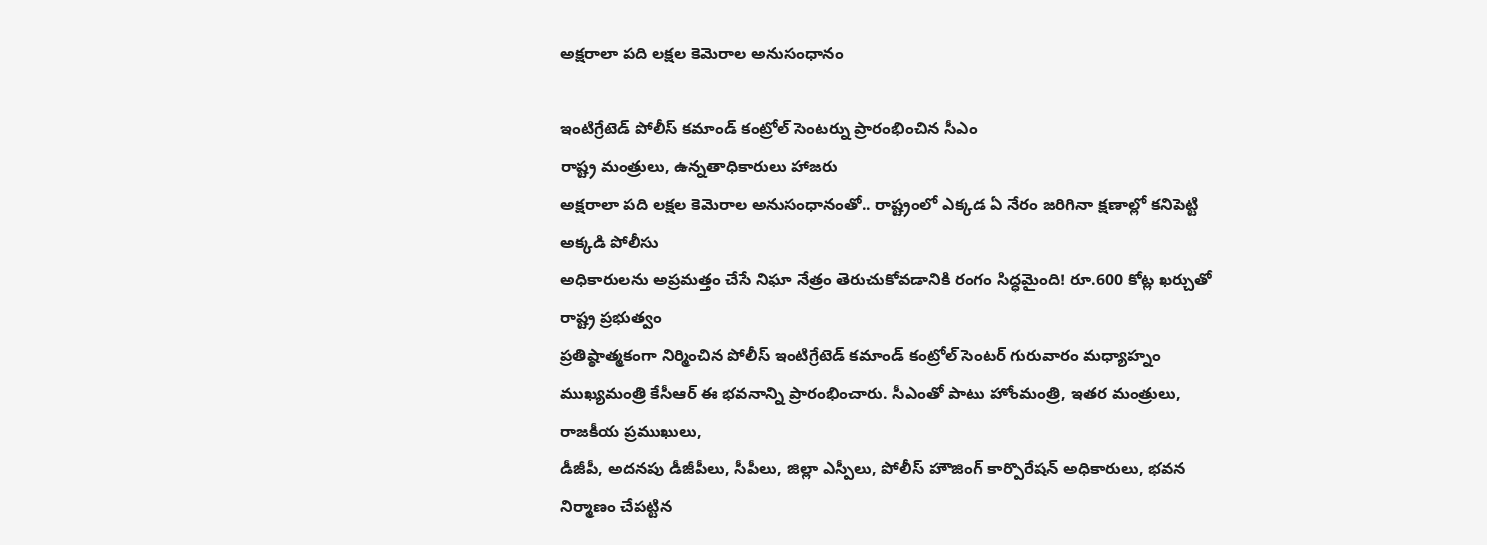అక్షరాలా పది లక్షల కెమెరాల అనుసంధానం

ఇంటిగ్రేటెడ్ పోలీస్ కమాండ్ కంట్రోల్ సెంటర్ను ప్రారంభించిన సీఎం
రాష్ట్ర మంత్రులు, ఉన్నతాధికారులు హాజరు
అక్షరాలా పది లక్షల కెమెరాల అనుసంధానంతో.. రాష్ట్రంలో ఎక్కడ ఏ నేరం జరిగినా క్షణాల్లో కనిపెట్టి అక్కడి పోలీసు
అధికారులను అప్రమత్తం చేసే నిఘా నేత్రం తెరుచుకోవడానికి రంగం సిద్ధమైంది! రూ.600 కోట్ల ఖర్చుతో రాష్ట్ర ప్రభుత్వం
ప్రతిష్ఠాత్మకంగా నిర్మించిన పోలీస్ ఇంటిగ్రేటెడ్ కమాండ్ కంట్రోల్ సెంటర్ గురువారం మధ్యాహ్నం
ముఖ్యమంత్రి కేసీఆర్ ఈ భవనాన్ని ప్రారంభించారు. సీఎంతో పాటు హోంమంత్రి, ఇతర మంత్రులు, రాజకీయ ప్రముఖులు,
డీజీపీ, అదనపు డీజీపీలు, సీపీలు, జిల్లా ఎస్పీలు, పోలీస్ హౌజింగ్ కార్పొరేషన్ అధికారులు, భవన నిర్మాణం చేపట్టిన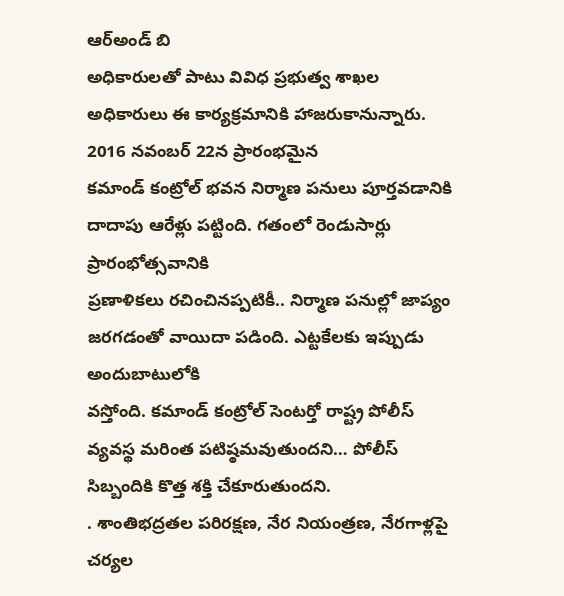ఆర్అండ్ బి
అధికారులతో పాటు వివిధ ప్రభుత్వ శాఖల అధికారులు ఈ కార్యక్రమానికి హాజరుకానున్నారు. 2016 నవంబర్ 22న ప్రారంభమైన
కమాండ్ కంట్రోల్ భవన నిర్మాణ పనులు పూర్తవడానికి దాదాపు ఆరేళ్లు పట్టింది. గతంలో రెండుసార్లు ప్రారంభోత్సవానికి
ప్రణాళికలు రచించినప్పటికీ.. నిర్మాణ పనుల్లో జాప్యం జరగడంతో వాయిదా పడింది. ఎట్టకేలకు ఇప్పుడు అందుబాటులోకి
వస్తోంది. కమాండ్ కంట్రోల్ సెంటర్తో రాష్ట్ర పోలీస్ వ్యవస్థ మరింత పటిష్ఠమవుతుందని… పోలీస్ సిబ్బందికి కొత్త శక్తి చేకూరుతుందని.
. శాంతిభద్రతల పరిరక్షణ, నేర నియంత్రణ, నేరగాళ్లపై చర్యల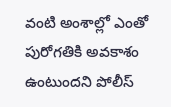వంటి అంశాల్లో ఎంతో పురోగతికి అవకాశం ఉంటుందని పోలీస్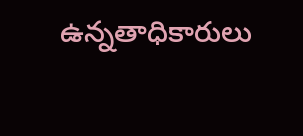ఉన్నతాధికారులు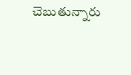చెబుతున్నారు